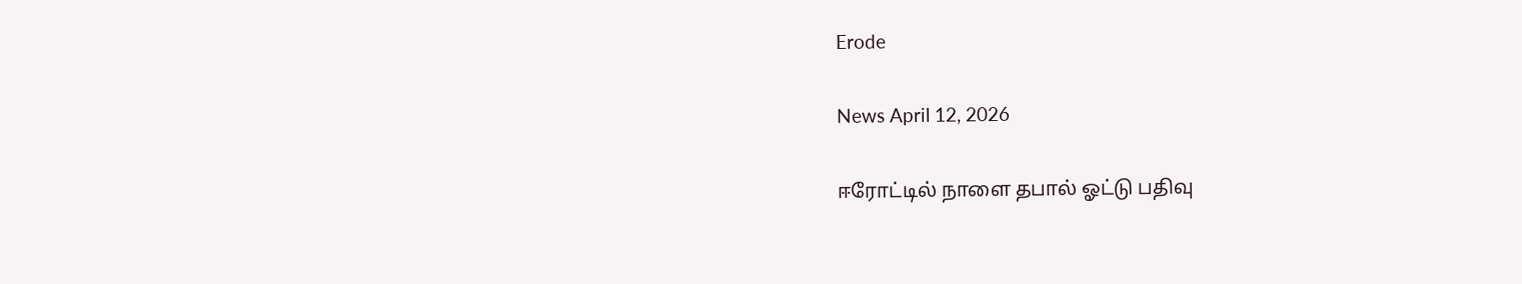Erode

News April 12, 2026

ஈரோட்டில் நாளை தபால் ஓட்டு பதிவு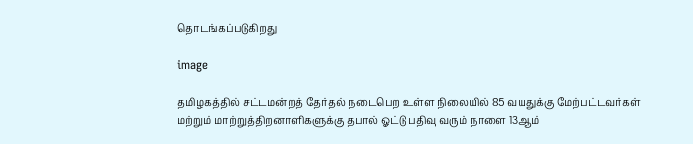தொடங்கப்படுகிறது

image

தமிழகத்தில் சட்டமன்றத் தேர்தல் நடைபெற உள்ள நிலையில் 85 வயதுக்கு மேற்பட்டவர்கள் மற்றும் மாற்றுத்திறனாளிகளுக்கு தபால் ஓட்டு பதிவு வரும் நாளை 13ஆம்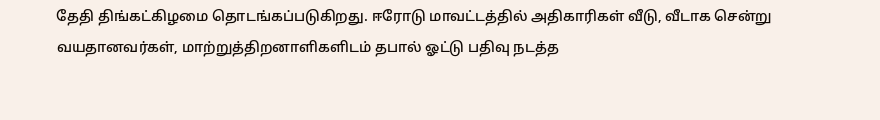தேதி திங்கட்கிழமை தொடங்கப்படுகிறது. ஈரோடு மாவட்டத்தில் அதிகாரிகள் வீடு, வீடாக சென்று வயதானவர்கள், மாற்றுத்திறனாளிகளிடம் தபால் ஓட்டு பதிவு நடத்த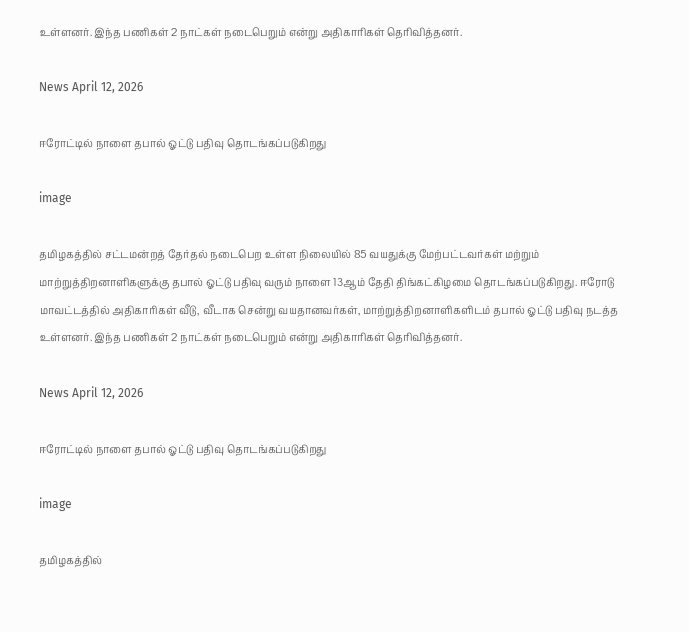உள்ளனர். இந்த பணிகள் 2 நாட்கள் நடைபெறும் என்று அதிகாரிகள் தெரிவித்தனர்.

News April 12, 2026

ஈரோட்டில் நாளை தபால் ஓட்டு பதிவு தொடங்கப்படுகிறது

image

தமிழகத்தில் சட்டமன்றத் தேர்தல் நடைபெற உள்ள நிலையில் 85 வயதுக்கு மேற்பட்டவர்கள் மற்றும் மாற்றுத்திறனாளிகளுக்கு தபால் ஓட்டு பதிவு வரும் நாளை 13ஆம் தேதி திங்கட்கிழமை தொடங்கப்படுகிறது. ஈரோடு மாவட்டத்தில் அதிகாரிகள் வீடு, வீடாக சென்று வயதானவர்கள், மாற்றுத்திறனாளிகளிடம் தபால் ஓட்டு பதிவு நடத்த உள்ளனர். இந்த பணிகள் 2 நாட்கள் நடைபெறும் என்று அதிகாரிகள் தெரிவித்தனர்.

News April 12, 2026

ஈரோட்டில் நாளை தபால் ஓட்டு பதிவு தொடங்கப்படுகிறது

image

தமிழகத்தில்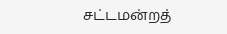சட்டமன்றத்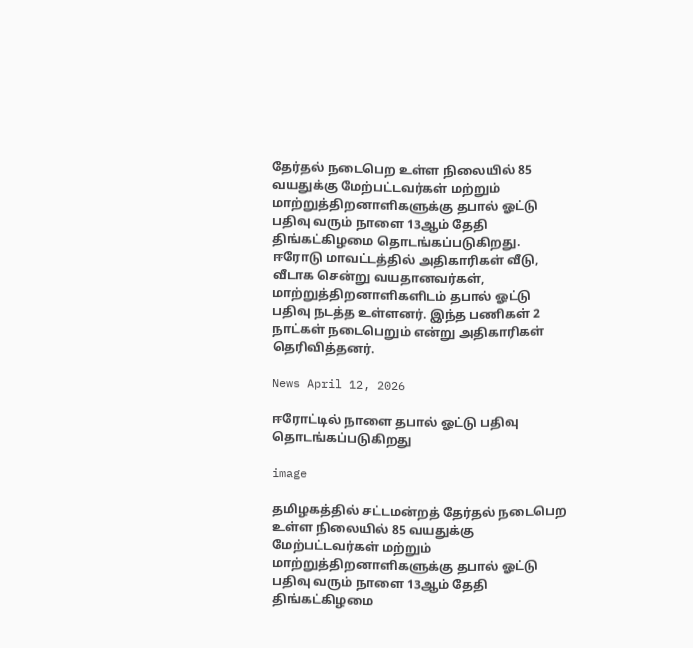தேர்தல் நடைபெற உள்ள நிலையில் 85 வயதுக்கு மேற்பட்டவர்கள் மற்றும் மாற்றுத்திறனாளிகளுக்கு தபால் ஓட்டு பதிவு வரும் நாளை 13ஆம் தேதி திங்கட்கிழமை தொடங்கப்படுகிறது. ஈரோடு மாவட்டத்தில் அதிகாரிகள் வீடு, வீடாக சென்று வயதானவர்கள், மாற்றுத்திறனாளிகளிடம் தபால் ஓட்டு பதிவு நடத்த உள்ளனர். இந்த பணிகள் 2 நாட்கள் நடைபெறும் என்று அதிகாரிகள் தெரிவித்தனர்.

News April 12, 2026

ஈரோட்டில் நாளை தபால் ஓட்டு பதிவு தொடங்கப்படுகிறது

image

தமிழகத்தில் சட்டமன்றத் தேர்தல் நடைபெற உள்ள நிலையில் 85 வயதுக்கு மேற்பட்டவர்கள் மற்றும் மாற்றுத்திறனாளிகளுக்கு தபால் ஓட்டு பதிவு வரும் நாளை 13ஆம் தேதி திங்கட்கிழமை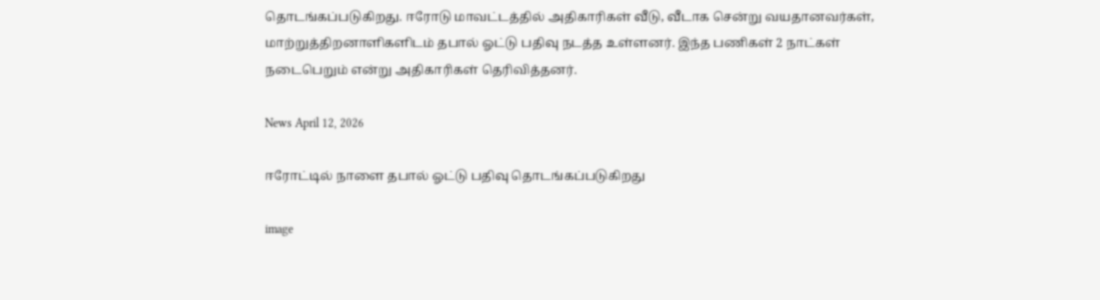தொடங்கப்படுகிறது. ஈரோடு மாவட்டத்தில் அதிகாரிகள் வீடு, வீடாக சென்று வயதானவர்கள், மாற்றுத்திறனாளிகளிடம் தபால் ஓட்டு பதிவு நடத்த உள்ளனர். இந்த பணிகள் 2 நாட்கள் நடைபெறும் என்று அதிகாரிகள் தெரிவித்தனர்.

News April 12, 2026

ஈரோட்டில் நாளை தபால் ஓட்டு பதிவு தொடங்கப்படுகிறது

image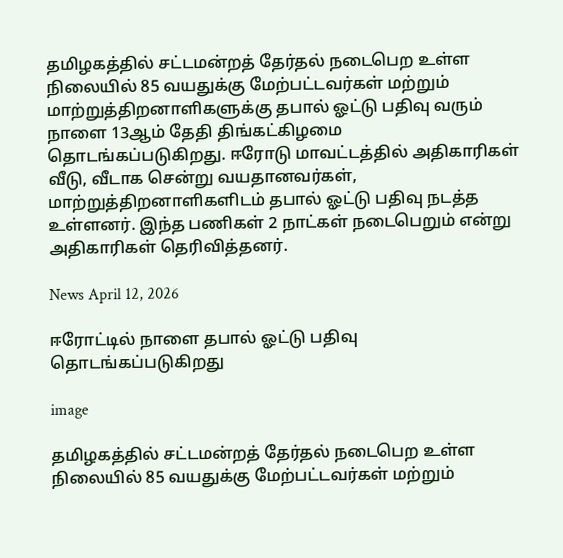தமிழகத்தில் சட்டமன்றத் தேர்தல் நடைபெற உள்ள நிலையில் 85 வயதுக்கு மேற்பட்டவர்கள் மற்றும் மாற்றுத்திறனாளிகளுக்கு தபால் ஓட்டு பதிவு வரும் நாளை 13ஆம் தேதி திங்கட்கிழமை தொடங்கப்படுகிறது. ஈரோடு மாவட்டத்தில் அதிகாரிகள் வீடு, வீடாக சென்று வயதானவர்கள், மாற்றுத்திறனாளிகளிடம் தபால் ஓட்டு பதிவு நடத்த உள்ளனர். இந்த பணிகள் 2 நாட்கள் நடைபெறும் என்று அதிகாரிகள் தெரிவித்தனர்.

News April 12, 2026

ஈரோட்டில் நாளை தபால் ஓட்டு பதிவு தொடங்கப்படுகிறது

image

தமிழகத்தில் சட்டமன்றத் தேர்தல் நடைபெற உள்ள நிலையில் 85 வயதுக்கு மேற்பட்டவர்கள் மற்றும்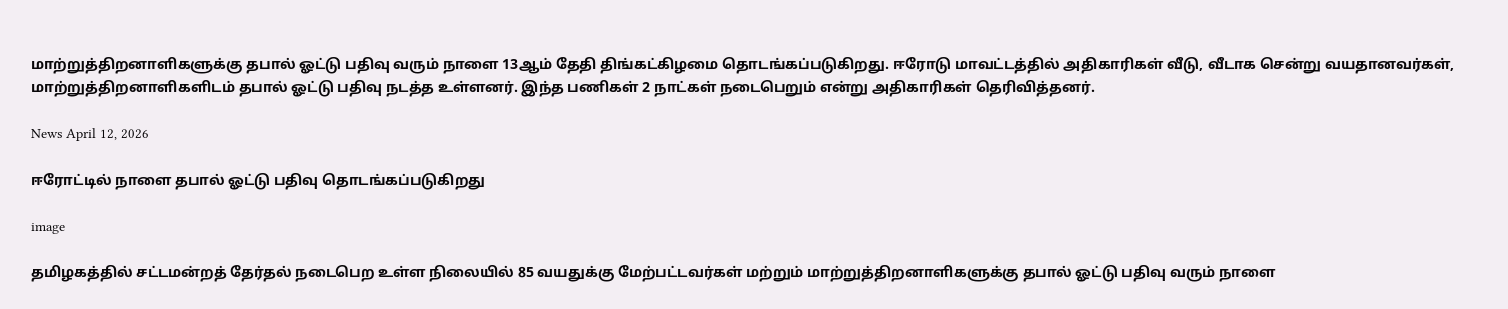மாற்றுத்திறனாளிகளுக்கு தபால் ஓட்டு பதிவு வரும் நாளை 13ஆம் தேதி திங்கட்கிழமை தொடங்கப்படுகிறது. ஈரோடு மாவட்டத்தில் அதிகாரிகள் வீடு, வீடாக சென்று வயதானவர்கள், மாற்றுத்திறனாளிகளிடம் தபால் ஓட்டு பதிவு நடத்த உள்ளனர். இந்த பணிகள் 2 நாட்கள் நடைபெறும் என்று அதிகாரிகள் தெரிவித்தனர்.

News April 12, 2026

ஈரோட்டில் நாளை தபால் ஓட்டு பதிவு தொடங்கப்படுகிறது

image

தமிழகத்தில் சட்டமன்றத் தேர்தல் நடைபெற உள்ள நிலையில் 85 வயதுக்கு மேற்பட்டவர்கள் மற்றும் மாற்றுத்திறனாளிகளுக்கு தபால் ஓட்டு பதிவு வரும் நாளை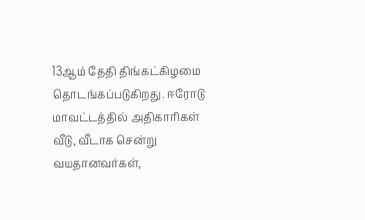13ஆம் தேதி திங்கட்கிழமை தொடங்கப்படுகிறது. ஈரோடு மாவட்டத்தில் அதிகாரிகள் வீடு, வீடாக சென்று வயதானவர்கள்,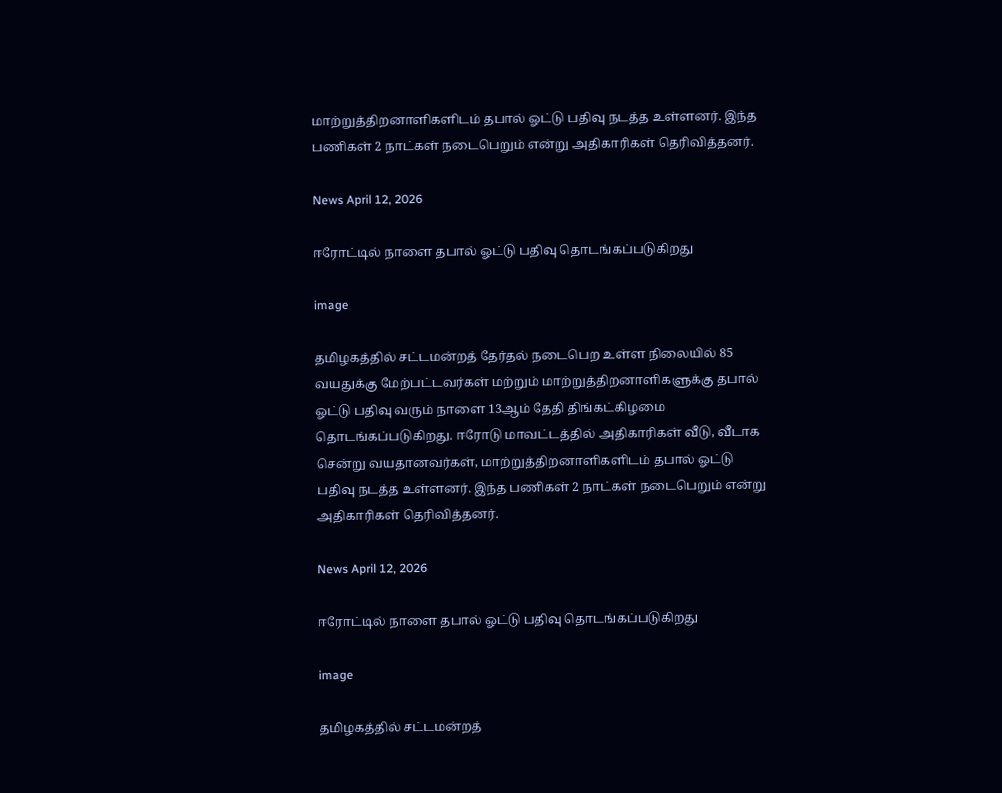மாற்றுத்திறனாளிகளிடம் தபால் ஓட்டு பதிவு நடத்த உள்ளனர். இந்த பணிகள் 2 நாட்கள் நடைபெறும் என்று அதிகாரிகள் தெரிவித்தனர்.

News April 12, 2026

ஈரோட்டில் நாளை தபால் ஓட்டு பதிவு தொடங்கப்படுகிறது

image

தமிழகத்தில் சட்டமன்றத் தேர்தல் நடைபெற உள்ள நிலையில் 85 வயதுக்கு மேற்பட்டவர்கள் மற்றும் மாற்றுத்திறனாளிகளுக்கு தபால் ஓட்டு பதிவு வரும் நாளை 13ஆம் தேதி திங்கட்கிழமை தொடங்கப்படுகிறது. ஈரோடு மாவட்டத்தில் அதிகாரிகள் வீடு, வீடாக சென்று வயதானவர்கள், மாற்றுத்திறனாளிகளிடம் தபால் ஓட்டு பதிவு நடத்த உள்ளனர். இந்த பணிகள் 2 நாட்கள் நடைபெறும் என்று அதிகாரிகள் தெரிவித்தனர்.

News April 12, 2026

ஈரோட்டில் நாளை தபால் ஓட்டு பதிவு தொடங்கப்படுகிறது

image

தமிழகத்தில் சட்டமன்றத்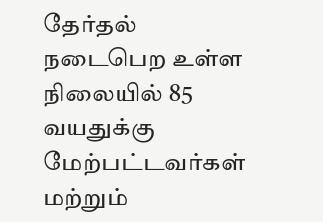தேர்தல் நடைபெற உள்ள நிலையில் 85 வயதுக்கு மேற்பட்டவர்கள் மற்றும்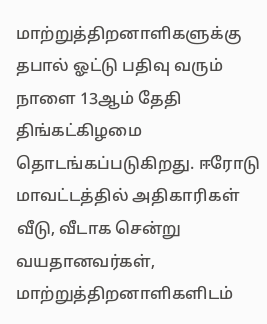மாற்றுத்திறனாளிகளுக்கு தபால் ஓட்டு பதிவு வரும் நாளை 13ஆம் தேதி திங்கட்கிழமை தொடங்கப்படுகிறது. ஈரோடு மாவட்டத்தில் அதிகாரிகள் வீடு, வீடாக சென்று வயதானவர்கள், மாற்றுத்திறனாளிகளிடம்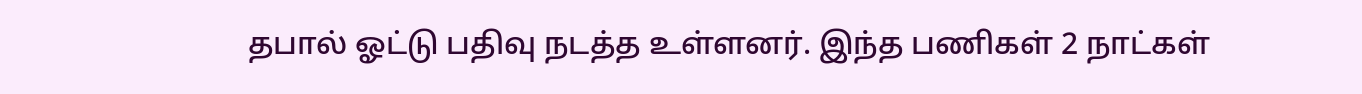தபால் ஓட்டு பதிவு நடத்த உள்ளனர். இந்த பணிகள் 2 நாட்கள்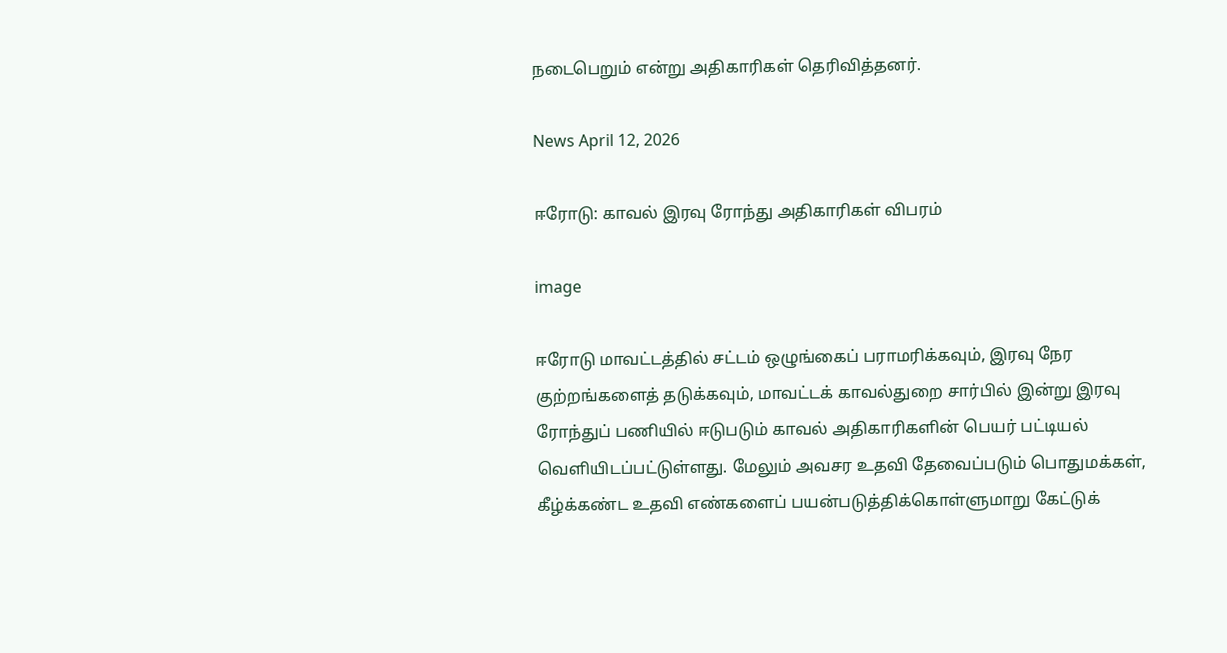நடைபெறும் என்று அதிகாரிகள் தெரிவித்தனர்.

News April 12, 2026

ஈரோடு: காவல் இரவு ரோந்து அதிகாரிகள் விபரம்

image

ஈரோடு மாவட்டத்தில் சட்டம் ஒழுங்கைப் பராமரிக்கவும், இரவு நேர குற்றங்களைத் தடுக்கவும், மாவட்டக் காவல்துறை சார்பில் இன்று இரவு ரோந்துப் பணியில் ஈடுபடும் காவல் அதிகாரிகளின் பெயர் பட்டியல் வெளியிடப்பட்டுள்ளது. மேலும் அவசர உதவி தேவைப்படும் பொதுமக்கள், கீழ்க்கண்ட உதவி எண்களைப் பயன்படுத்திக்கொள்ளுமாறு கேட்டுக்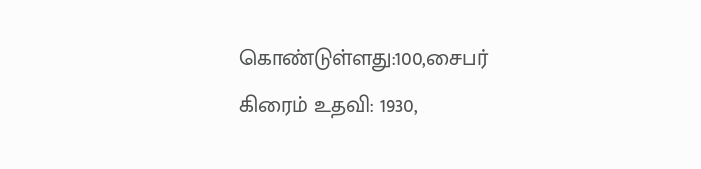கொண்டுள்ளது:100,சைபர் கிரைம் உதவி: 1930,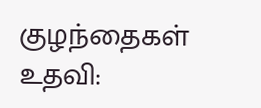குழந்தைகள் உதவி: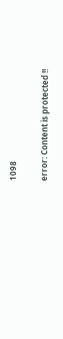1098

error: Content is protected !!